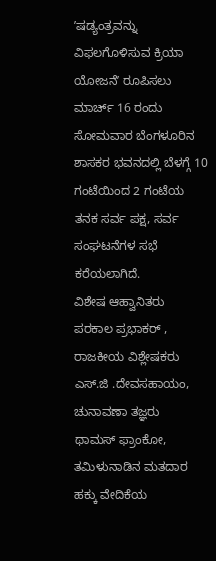ʼಷಡ್ಯಂತ್ರವನ್ನು ವಿಫಲಗೊಳಿಸುವ ಕ್ರಿಯಾ ಯೋಜನೆʼ ರೂಪಿಸಲು ಮಾರ್ಚ್ 16 ರಂದು ಸೋಮವಾರ ಬೆಂಗಳೂರಿನ ಶಾಸಕರ ಭವನದಲ್ಲಿ ಬೆಳಗ್ಗೆ 10 ಗಂಟೆಯಿಂದ 2 ಗಂಟೆಯ ತನಕ ಸರ್ವ ಪಕ್ಷ, ಸರ್ವ ಸಂಘಟನೆಗಳ ಸಭೆ ಕರೆಯಲಾಗಿದೆ.
ವಿಶೇಷ ಆಹ್ವಾನಿತರು
ಪರಕಾಲ ಪ್ರಭಾಕರ್ , ರಾಜಕೀಯ ವಿಶ್ಲೇಷಕರು
ಎಸ್.ಜಿ .ದೇವಸಹಾಯಂ, ಚುನಾವಣಾ ತಜ್ಞರು
ಥಾಮಸ್ ಫ್ರಾಂಕೋ, ತಮಿಳುನಾಡಿನ ಮತದಾರ ಹಕ್ಕು ವೇದಿಕೆಯ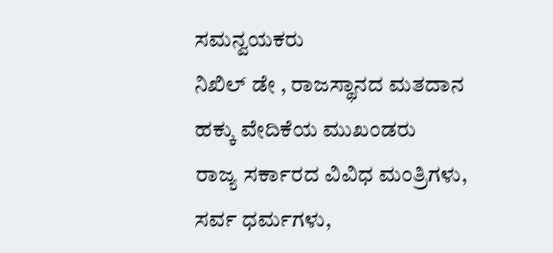ಸಮನ್ವಯಕರು
ನಿಖಿಲ್ ಡೇ , ರಾಜಸ್ಥಾನದ ಮತದಾನ ಹಕ್ಕು ವೇದಿಕೆಯ ಮುಖಂಡರು
ರಾಜ್ಯ ಸರ್ಕಾರದ ವಿವಿಧ ಮಂತ್ರಿಗಳು, ಸರ್ವ ಧರ್ಮಗಳು,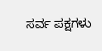ಸರ್ವ ಪಕ್ಷಗಳು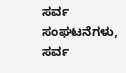ಸರ್ವ ಸಂಘಟನೆಗಳು, ಸರ್ವ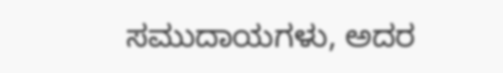ಸಮುದಾಯಗಳು, ಅದರ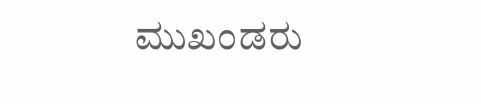ಮುಖಂಡರು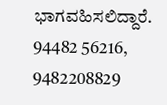ಭಾಗವಹಿಸಲಿದ್ದಾರೆ.
94482 56216, 9482208829